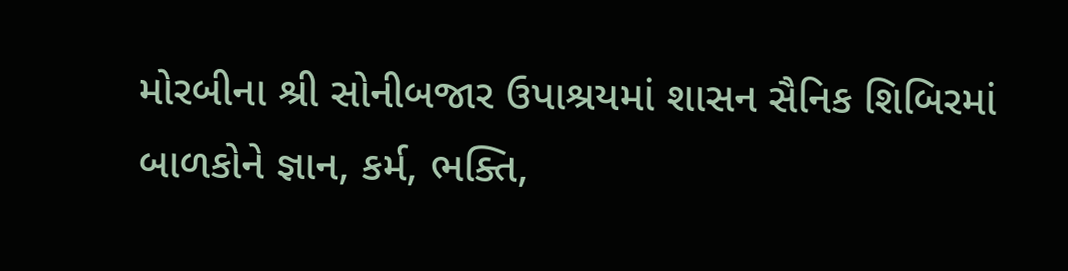મોરબીના શ્રી સોનીબજાર ઉપાશ્રયમાં શાસન સૈનિક શિબિરમાં બાળકોને જ્ઞાન, કર્મ, ભક્તિ,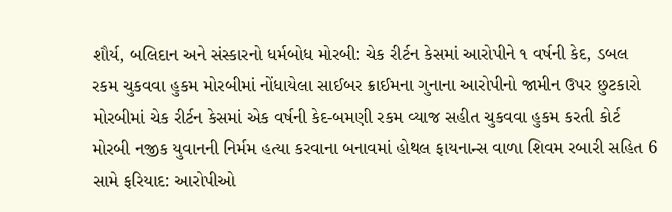શૌર્ય, બલિદાન અને સંસ્કારનો ધર્મબોધ મોરબી: ચેક રીર્ટન કેસમાં આરોપીને ૧ વર્ષની કેદ, ડબલ રકમ ચુકવવા હુકમ મોરબીમાં નોંધાયેલા સાઈબર ક્રાઈમના ગુનાના આરોપીનો જામીન ઉપર છુટકારો મોરબીમાં ચેક રીર્ટન કેસમાં એક વર્ષની કેદ-બમણી રકમ વ્યાજ સહીત ચુકવવા હુકમ કરતી કોર્ટ મોરબી નજીક યુવાનની નિર્મમ હત્યા કરવાના બનાવમાં હોથલ ફાયનાન્સ વાળા શિવમ રબારી સહિત 6 સામે ફરિયાદ: આરોપીઓ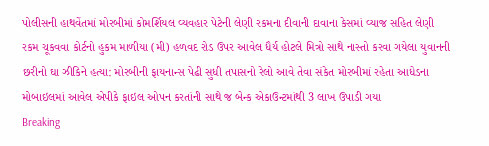પોલીસની હાથવેંતમાં મોરબીમાં કોમર્શિયલ વ્યવહાર પેટેની લેણી રકમના દીવાની દાવાના કેસમાં વ્યાજ સહિત લેણી રકમ ચૂકવવા કોર્ટનો હુકમ માળીયા (મી) હળવદ રોડ ઉપર આવેલ ધૈર્ય હોટલે મિત્રો સાથે નાસ્તો કરવા ગયેલા યુવાનની છરીનો ઘા ઝીકિને હત્યા: મોરબીની ફાયનાન્સ પેઢી સુધી તપાસનો રેલો આવે તેવા સંકેત મોરબીમાં રહેતા આધેડના મોબાઇલમાં આવેલ એપીકે ફાઇલ ઓપન કરતાંની સાથે જ બેન્ક એકાઉન્ટમાંથી 3 લાખ ઉપાડી ગયા
Breaking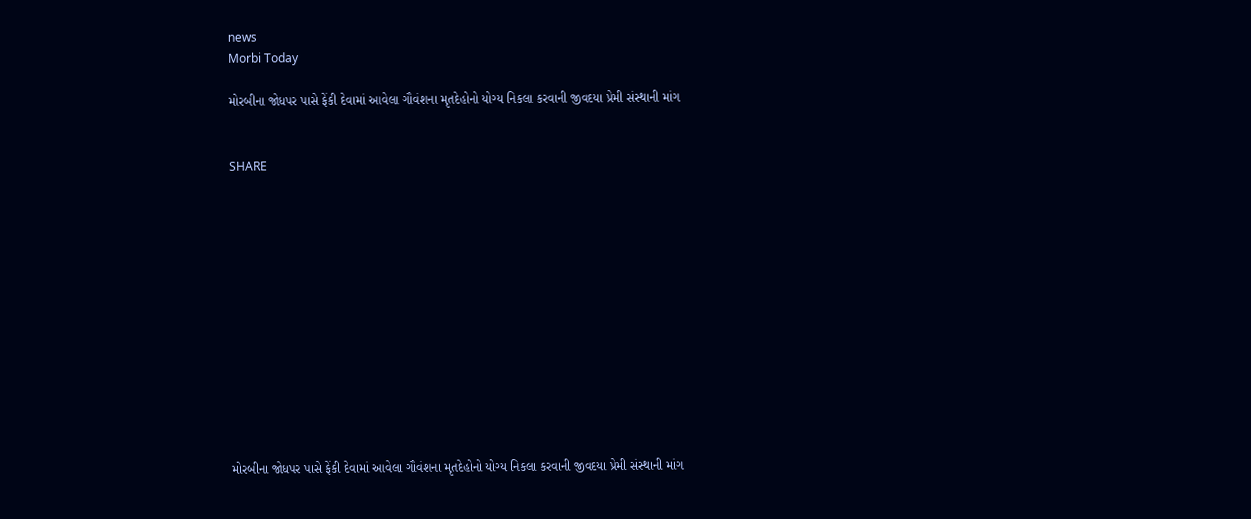news
Morbi Today

મોરબીના જોધપર પાસે ફેંકી દેવામાં આવેલા ગૌવંશના મૃતદેહોનો યોગ્ય નિકલા કરવાની જીવદયા પ્રેમી સંસ્થાની માંગ


SHARE













મોરબીના જોધપર પાસે ફેંકી દેવામાં આવેલા ગૌવંશના મૃતદેહોનો યોગ્ય નિકલા કરવાની જીવદયા પ્રેમી સંસ્થાની માંગ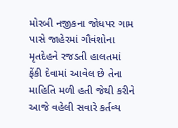મોરબી નજીકના જોધપર ગામ પાસે જાહેરમાં ગૌવંશોના મૃતદેહને રજડતી હાલતમાં ફેંકી દેવામાં આવેલ છે તેના માહિતિ મળી હતી જેથી કરીને આજે વહેલી સવારે કર્તવ્ય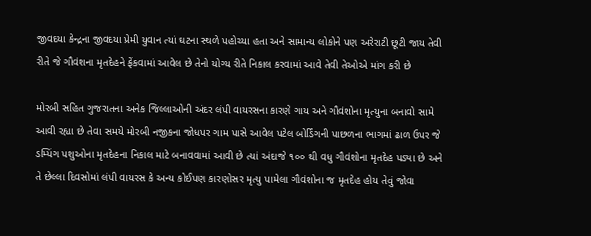જીવદયા કેન્દ્રના જીવદયા પ્રેમી યુવાન ત્યાં ઘટના સ્થળે પહોચ્યા હતા અને સામાન્ય લોકોને પણ અરેરાટી છૂટી જાય તેવી રીતે જે ગૌવંશના મૃતદેહને ફેંકવામાં આવેલ છે તેનો યોગ્ય રીતે નિકાલ કરવામાં આવે તેવી તેઓએ માંગ કરી છે

મોરબી સહિત ગુજરાતના અનેક જિલ્લાઓની અંદર લંપી વાયરસના કારણે ગાય અને ગૌવંશોના મૃત્યુના બનાવો સામે આવી રહ્યા છે તેવા સમયે મોરબી નજીકના જોધપર ગામ પાસે આવેલ પટેલ બોર્ડિંગની પાછળના ભાગમાં ઢાળ ઉપર જે ડમ્પિંગ પશુઓના મૃતદેહના નિકાલ માટે બનાવવામાં આવી છે ત્યાં અંદાજે ૧૦૦ થી વધુ ગૌવંશોના મૃતદેહ પડ્યા છે અને તે છેલ્લા દિવસોમાં લંપી વાયરસ કે અન્ય કોઈપણ કારણોસર મૃત્યુ પામેલા ગૌવંશોના જ મૃતદેહ હોય તેવું જોવા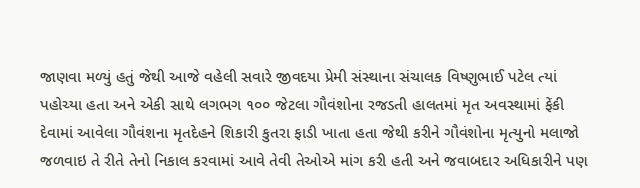જાણવા મળ્યું હતું જેથી આજે વહેલી સવારે જીવદયા પ્રેમી સંસ્થાના સંચાલક વિષ્ણુભાઈ પટેલ ત્યાં પહોચ્યા હતા અને એકી સાથે લગભગ ૧૦૦ જેટલા ગૌવંશોના રજડતી હાલતમાં મૃત અવસ્થામાં ફેંકી દેવામાં આવેલા ગૌવંશના મૃતદેહને શિકારી કુતરા ફાડી ખાતા હતા જેથી કરીને ગૌવંશોના મૃત્યુનો મલાજો જળવાઇ તે રીતે તેનો નિકાલ કરવામાં આવે તેવી તેઓએ માંગ કરી હતી અને જવાબદાર અધિકારીને પણ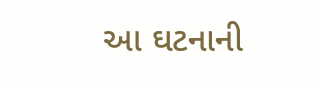આ ઘટનાની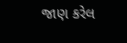જાણ કરેલ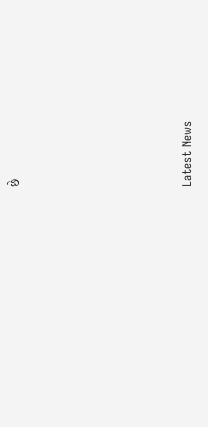છે






Latest News